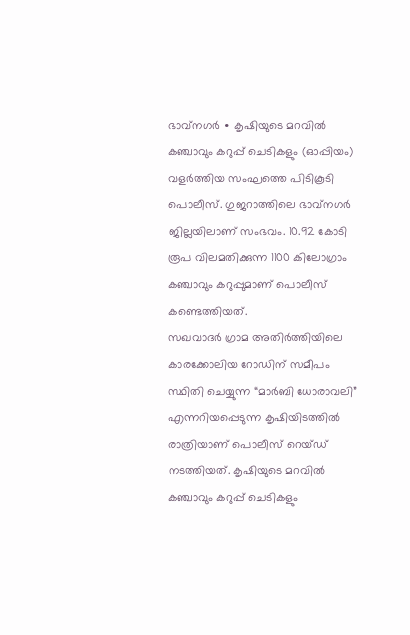ഭാവ്നഗർ ∙ കൃഷിയുടെ മറവിൽ കഞ്ചാവും കറുപ്പ് ചെടികളും (ഓപ്പിയം) വളർത്തിയ സംഘത്തെ പിടികൂടി പൊലീസ്. ഗുജറാത്തിലെ ഭാവ്നഗർ ജില്ലയിലാണ് സംഭവം. 10.92 കോടി രൂപ വിലമതിക്കുന്ന 1100 കിലോഗ്രാം കഞ്ചാവും കറുപ്പുമാണ് പൊലീസ് കണ്ടെത്തിയത്.
സഖവാദർ ഗ്രാമ അതിർത്തിയിലെ കാരക്കോലിയ റോഡിന് സമീപം സ്ഥിതി ചെയ്യുന്ന “മാർബി ധോരാവലി” എന്നറിയപ്പെടുന്ന കൃഷിയിടത്തിൽ രാത്രിയാണ് പൊലീസ് റെയ്ഡ് നടത്തിയത്. കൃഷിയുടെ മറവിൽ കഞ്ചാവും കറുപ്പ് ചെടികളും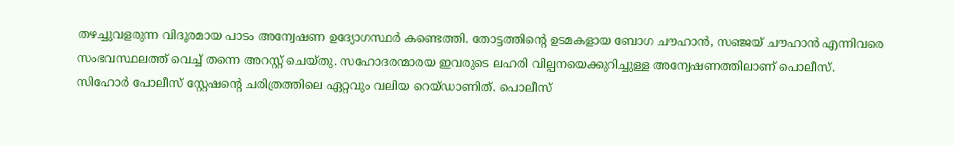തഴച്ചുവളരുന്ന വിദൂരമായ പാടം അന്വേഷണ ഉദ്യോഗസ്ഥർ കണ്ടെത്തി. തോട്ടത്തിന്റെ ഉടമകളായ ബോഗ ചൗഹാൻ, സഞ്ജയ് ചൗഹാൻ എന്നിവരെ സംഭവസ്ഥലത്ത് വെച്ച് തന്നെ അറസ്റ്റ് ചെയ്തു. സഹോദരന്മാരയ ഇവരുടെ ലഹരി വില്പനയെക്കുറിച്ചുള്ള അന്വേഷണത്തിലാണ് പൊലീസ്.
സിഹോർ പോലീസ് സ്റ്റേഷന്റെ ചരിത്രത്തിലെ ഏറ്റവും വലിയ റെയ്ഡാണിത്. പൊലീസ്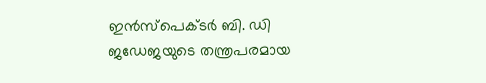ഇൻസ്പെക്ടർ ബി. ഡി ജഡേജയുടെ തന്ത്രപരമായ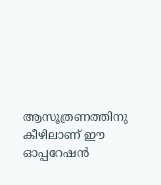ആസൂത്രണത്തിനു കീഴിലാണ് ഈ ഓപ്പറേഷൻ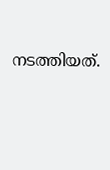നടത്തിയത്.